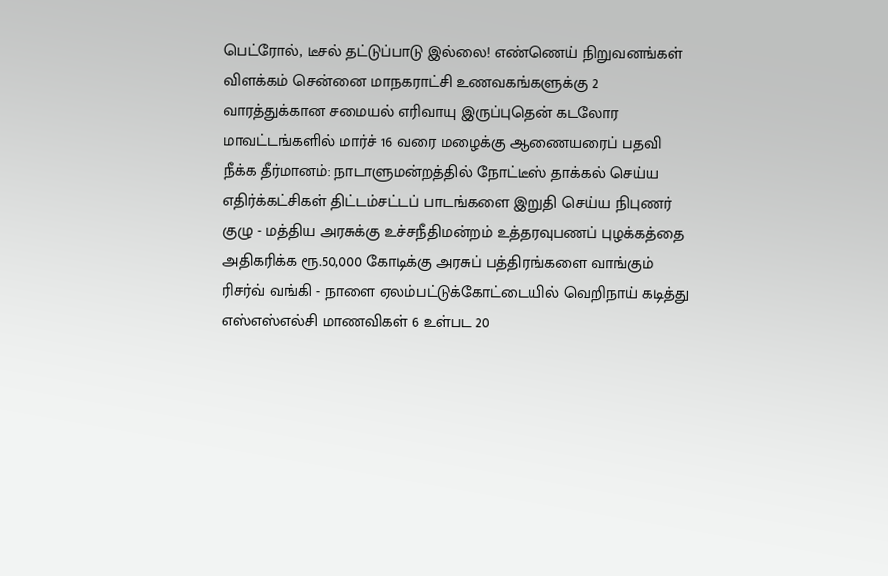பெட்ரோல், டீசல் தட்டுப்பாடு இல்லை! எண்ணெய் நிறுவனங்கள் விளக்கம் சென்னை மாநகராட்சி உணவகங்களுக்கு 2 வாரத்துக்கான சமையல் எரிவாயு இருப்புதென் கடலோர மாவட்டங்களில் மார்ச் 16 வரை மழைக்கு ஆணையரைப் பதவி நீக்க தீர்மானம்: நாடாளுமன்றத்தில் நோட்டீஸ் தாக்கல் செய்ய எதிர்க்கட்சிகள் திட்டம்சட்டப் பாடங்களை இறுதி செய்ய நிபுணர் குழு - மத்திய அரசுக்கு உச்சநீதிமன்றம் உத்தரவுபணப் புழக்கத்தை அதிகரிக்க ரூ.50,000 கோடிக்கு அரசுப் பத்திரங்களை வாங்கும் ரிசர்வ் வங்கி - நாளை ஏலம்பட்டுக்கோட்டையில் வெறிநாய் கடித்து எஸ்எஸ்எல்சி மாணவிகள் 6 உள்பட 20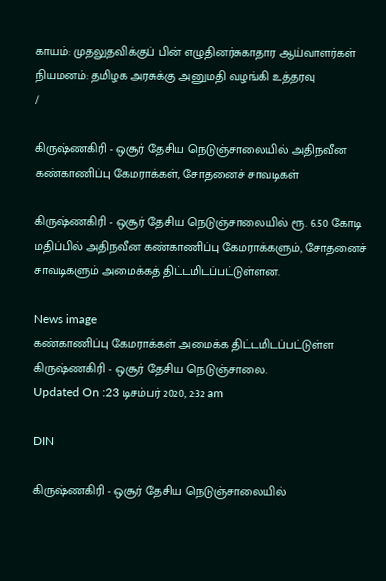காயம்: முதலுதவிக்குப் பின் எழுதினர்சுகாதார ஆய்வாளர்கள் நியமனம்: தமிழக அரசுக்கு அனுமதி வழங்கி உத்தரவு
/

கிருஷ்ணகிரி - ஒசூர் தேசிய நெடுஞ்சாலையில் அதிநவீன கண்காணிப்பு கேமராக்கள், சோதனைச் சாவடிகள்

கிருஷ்ணகிரி - ஒசூர் தேசிய நெடுஞ்சாலையில் ரூ. 6.50 கோடி மதிப்பில் அதிநவீன கண்காணிப்பு கேமராக்களும், சோதனைச் சாவடிகளும் அமைக்கத் திட்டமிடப்பட்டுள்ளன.

News image
கண்காணிப்பு கேமராக்கள் அமைக்க திட்டமிடப்பட்டுள்ள கிருஷ்ணகிரி - ஒசூர் தேசிய நெடுஞ்சாலை.
Updated On :23 டிசம்பர் 2020, 2:32 am

DIN

கிருஷ்ணகிரி - ஒசூர் தேசிய நெடுஞ்சாலையில்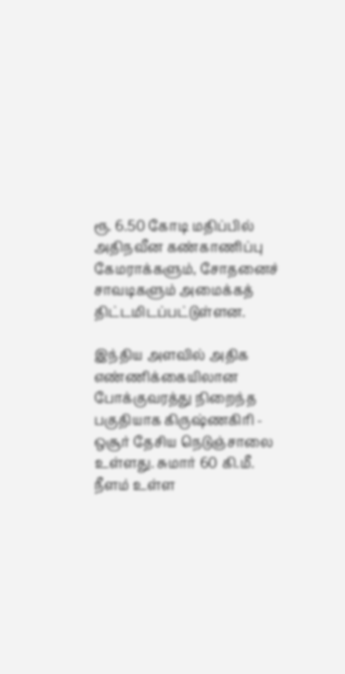ரூ. 6.50 கோடி மதிப்பில் அதிநவீன கண்காணிப்பு கேமராக்களும், சோதனைச் சாவடிகளும் அமைக்கத் திட்டமிடப்பட்டுள்ளன.

இந்திய அளவில் அதிக எண்ணிக்கையிலான போக்குவரத்து நிறைந்த பகுதியாக கிருஷ்ணகிரி - ஒசூர் தேசிய நெடுஞ்சாலை உள்ளது. சுமார் 60 கி.மீ. நீளம் உள்ள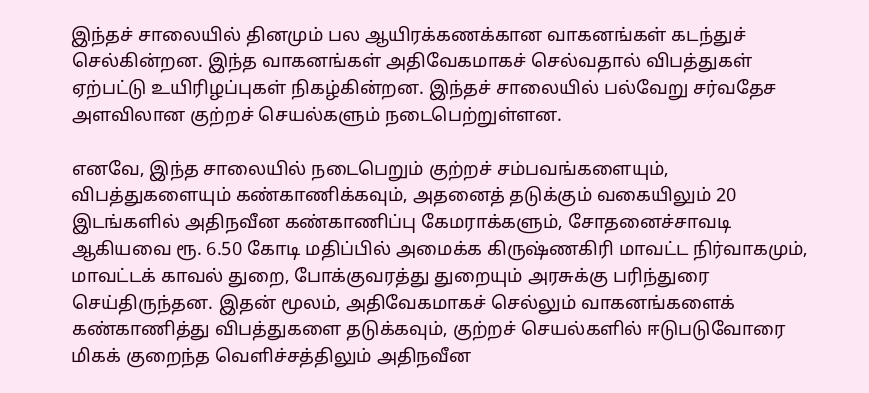இந்தச் சாலையில் தினமும் பல ஆயிரக்கணக்கான வாகனங்கள் கடந்துச் செல்கின்றன. இந்த வாகனங்கள் அதிவேகமாகச் செல்வதால் விபத்துகள் ஏற்பட்டு உயிரிழப்புகள் நிகழ்கின்றன. இந்தச் சாலையில் பல்வேறு சர்வதேச அளவிலான குற்றச் செயல்களும் நடைபெற்றுள்ளன.

எனவே, இந்த சாலையில் நடைபெறும் குற்றச் சம்பவங்களையும், விபத்துகளையும் கண்காணிக்கவும், அதனைத் தடுக்கும் வகையிலும் 20 இடங்களில் அதிநவீன கண்காணிப்பு கேமராக்களும், சோதனைச்சாவடி ஆகியவை ரூ. 6.50 கோடி மதிப்பில் அமைக்க கிருஷ்ணகிரி மாவட்ட நிர்வாகமும், மாவட்டக் காவல் துறை, போக்குவரத்து துறையும் அரசுக்கு பரிந்துரை செய்திருந்தன. இதன் மூலம், அதிவேகமாகச் செல்லும் வாகனங்களைக் கண்காணித்து விபத்துகளை தடுக்கவும், குற்றச் செயல்களில் ஈடுபடுவோரை மிகக் குறைந்த வெளிச்சத்திலும் அதிநவீன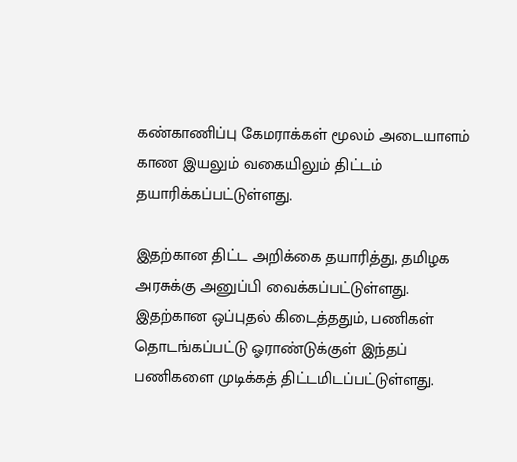கண்காணிப்பு கேமராக்கள் மூலம் அடையாளம் காண இயலும் வகையிலும் திட்டம் தயாரிக்கப்பட்டுள்ளது.

இதற்கான திட்ட அறிக்கை தயாரித்து, தமிழக அரசுக்கு அனுப்பி வைக்கப்பட்டுள்ளது. இதற்கான ஒப்புதல் கிடைத்ததும், பணிகள் தொடங்கப்பட்டு ஓராண்டுக்குள் இந்தப் பணிகளை முடிக்கத் திட்டமிடப்பட்டுள்ளது.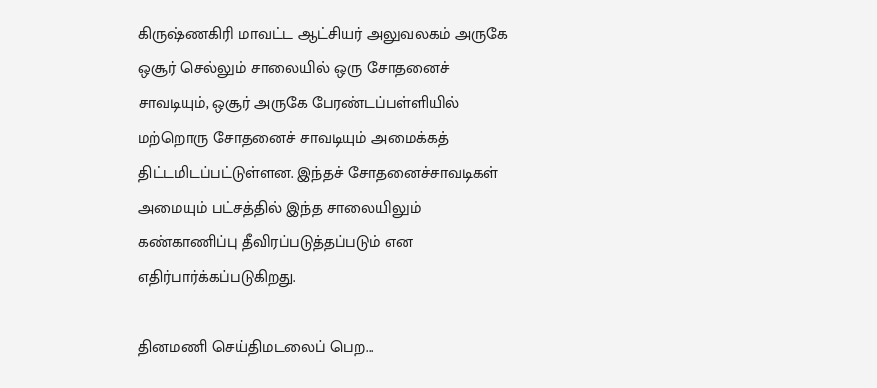கிருஷ்ணகிரி மாவட்ட ஆட்சியர் அலுவலகம் அருகே ஒசூர் செல்லும் சாலையில் ஒரு சோதனைச் சாவடியும், ஒசூர் அருகே பேரண்டப்பள்ளியில் மற்றொரு சோதனைச் சாவடியும் அமைக்கத் திட்டமிடப்பட்டுள்ளன. இந்தச் சோதனைச்சாவடிகள் அமையும் பட்சத்தில் இந்த சாலையிலும் கண்காணிப்பு தீவிரப்படுத்தப்படும் என எதிர்பார்க்கப்படுகிறது.

தினமணி செய்திமடலைப் பெற...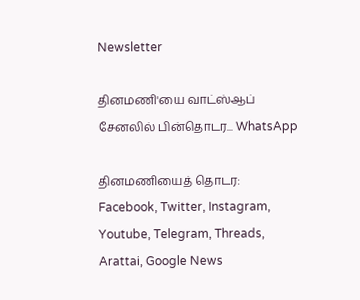Newsletter

தினமணி'யை வாட்ஸ்ஆப் சேனலில் பின்தொடர... WhatsApp

தினமணியைத் தொடர: Facebook, Twitter, Instagram, Youtube, Telegram, Threads, Arattai, Google News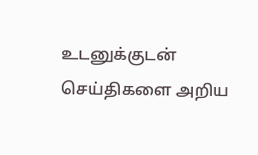உடனுக்குடன் செய்திகளை அறிய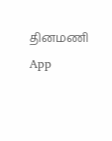தினமணி App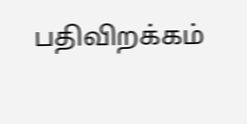பதிவிறக்கம்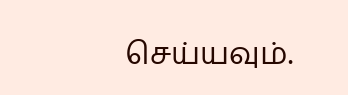செய்யவும்.